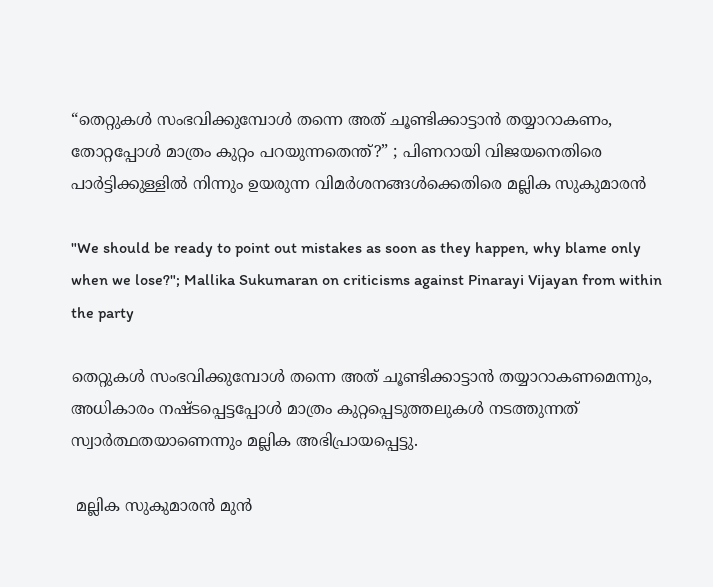“തെറ്റുകൾ സംഭവിക്കുമ്പോൾ തന്നെ അത് ചൂണ്ടിക്കാട്ടാൻ തയ്യാറാകണം, തോറ്റപ്പോൾ മാത്രം കുറ്റം പറയുന്നതെന്ത്?” ; പിണറായി വിജയനെതിരെ പാർട്ടിക്കുള്ളിൽ നിന്നും ഉയരുന്ന വിമർശനങ്ങൾക്കെതിരെ മല്ലിക സുകുമാരൻ

"We should be ready to point out mistakes as soon as they happen, why blame only when we lose?"; Mallika Sukumaran on criticisms against Pinarayi Vijayan from within the party

തെറ്റുകൾ സംഭവിക്കുമ്പോൾ തന്നെ അത് ചൂണ്ടിക്കാട്ടാൻ തയ്യാറാകണമെന്നും, അധികാരം നഷ്ടപ്പെട്ടപ്പോൾ മാത്രം കുറ്റപ്പെടുത്തലുകൾ നടത്തുന്നത് സ്വാർത്ഥതയാണെന്നും മല്ലിക അഭിപ്രായപ്പെട്ടു.

 മല്ലിക സുകുമാരൻ മുൻ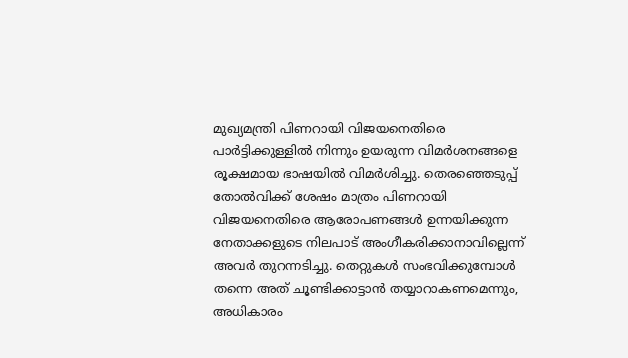മുഖ്യമന്ത്രി പിണറായി വിജയനെതിരെ പാർട്ടിക്കുള്ളിൽ നിന്നും ഉയരുന്ന വിമർശനങ്ങളെ രൂക്ഷമായ ഭാഷയിൽ വിമർശിച്ചു. തെരഞ്ഞെടുപ്പ് തോൽവിക്ക് ശേഷം മാത്രം പിണറായി വിജയനെതിരെ ആരോപണങ്ങൾ ഉന്നയിക്കുന്ന നേതാക്കളുടെ നിലപാട് അംഗീകരിക്കാനാവില്ലെന്ന് അവർ തുറന്നടിച്ചു. തെറ്റുകൾ സംഭവിക്കുമ്പോൾ തന്നെ അത് ചൂണ്ടിക്കാട്ടാൻ തയ്യാറാകണമെന്നും, അധികാരം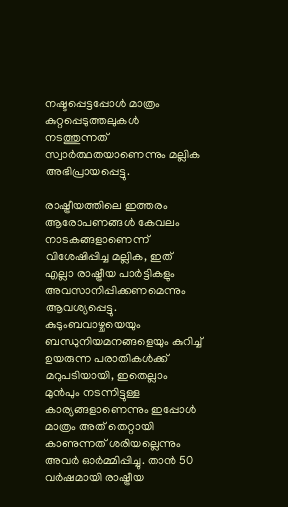നഷ്ടപ്പെട്ടപ്പോൾ മാത്രം കുറ്റപ്പെടുത്തലുകൾ നടത്തുന്നത് സ്വാർത്ഥതയാണെന്നും മല്ലിക അഭിപ്രായപ്പെട്ടു.

രാഷ്ട്രീയത്തിലെ ഇത്തരം ആരോപണങ്ങൾ കേവലം നാടകങ്ങളാണെന്ന് വിശേഷിപ്പിച്ച മല്ലിക, ഇത് എല്ലാ രാഷ്ട്രീയ പാർട്ടികളും അവസാനിപ്പിക്കണമെന്നും ആവശ്യപ്പെട്ടു. കുടുംബവാഴ്ചയെയും ബന്ധുനിയമനങ്ങളെയും കുറിച്ച് ഉയരുന്ന പരാതികൾക്ക് മറുപടിയായി, ഇതെല്ലാം മുൻപും നടന്നിട്ടുള്ള കാര്യങ്ങളാണെന്നും ഇപ്പോൾ മാത്രം അത് തെറ്റായി കാണുന്നത് ശരിയല്ലെന്നും അവർ ഓർമ്മിപ്പിച്ചു. താൻ 50 വർഷമായി രാഷ്ട്രീയ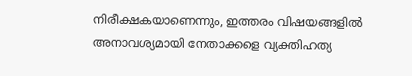നിരീക്ഷകയാണെന്നും, ഇത്തരം വിഷയങ്ങളിൽ അനാവശ്യമായി നേതാക്കളെ വ്യക്തിഹത്യ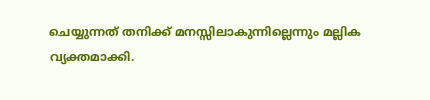ചെയ്യുന്നത് തനിക്ക് മനസ്സിലാകുന്നില്ലെന്നും മല്ലിക വ്യക്തമാക്കി.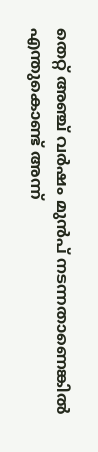തെറ്റ് അഞ്ച് വർഷം മുൻപ് നടന്നതാണെങ്കിൽ എന്തുകൊണ്ട് അന്ന്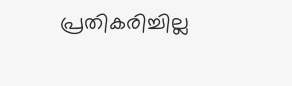പ്രതികരിച്ചില്ല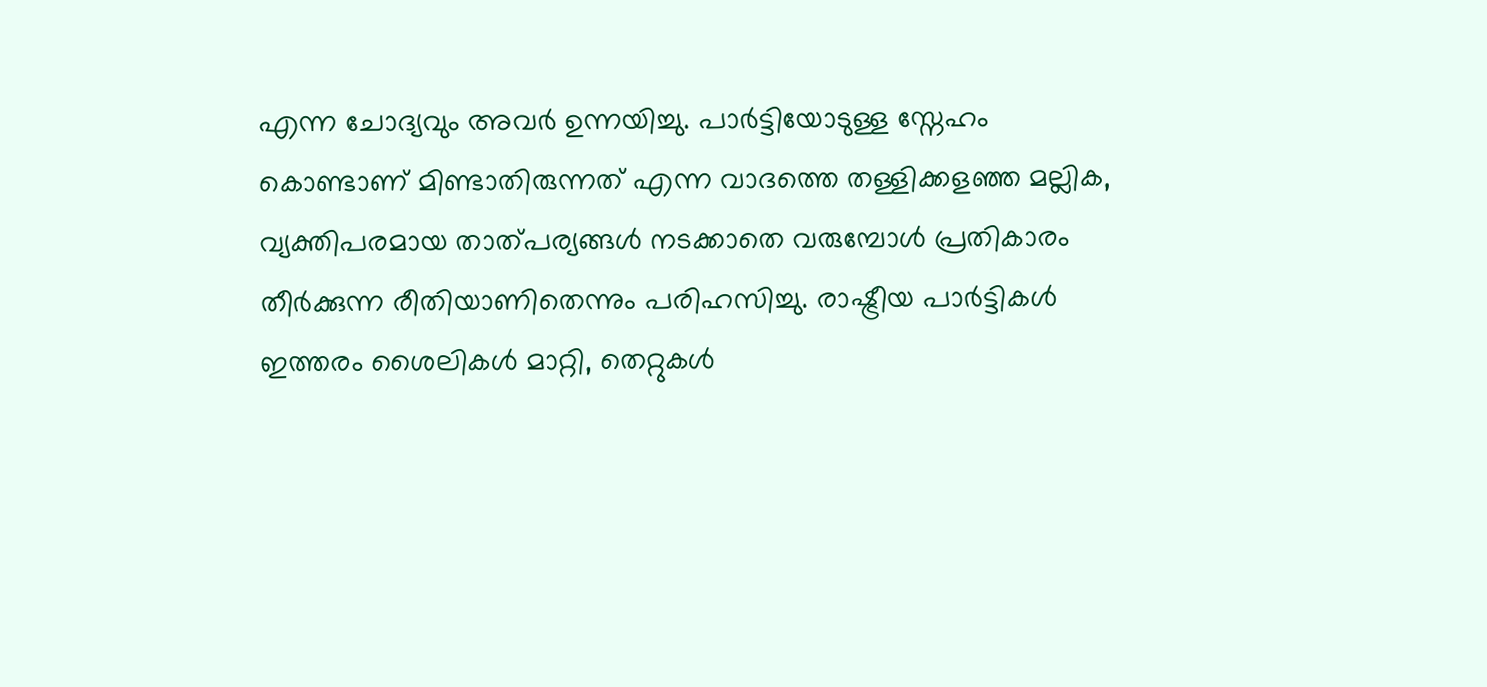എന്ന ചോദ്യവും അവർ ഉന്നയിച്ചു. പാർട്ടിയോടുള്ള സ്നേഹം കൊണ്ടാണ് മിണ്ടാതിരുന്നത് എന്ന വാദത്തെ തള്ളിക്കളഞ്ഞ മല്ലിക, വ്യക്തിപരമായ താത്പര്യങ്ങൾ നടക്കാതെ വരുമ്പോൾ പ്രതികാരം തീർക്കുന്ന രീതിയാണിതെന്നും പരിഹസിച്ചു. രാഷ്ട്രീയ പാർട്ടികൾ ഇത്തരം ശൈലികൾ മാറ്റി, തെറ്റുകൾ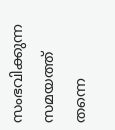സംഭവിക്കുന്ന സമയത്ത് തന്നെ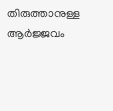തിരുത്താനുള്ള ആർജ്ജവം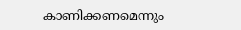കാണിക്കണമെന്നും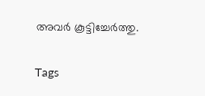അവർ കൂട്ടിച്ചേർത്തു.

Tags